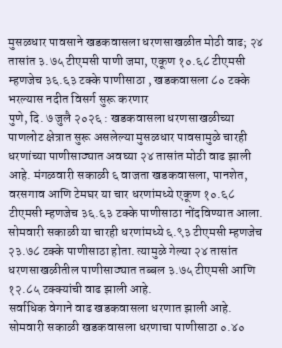मुसळधार पावसाने खडकवासला धरणसाखळीत मोठी वाढ; २४ तासांत ३.७५ टीएमसी पाणी जमा, एकूण १०.६८ टीएमसी म्हणजेच ३६.६३ टक्के पाणीसाठा , खडकवासला ८० टक्के भरल्यास नदीत विसर्ग सुरू करणार
पुणे, दि. ७ जुलै २०२६ : खडकवासला धरणसाखळीच्या पाणलोट क्षेत्रात सुरू असलेल्या मुसळधार पावसामुळे चारही धरणांच्या पाणीसाठ्यात अवघ्या २४ तासांत मोठी वाढ झाली आहे. मंगळवारी सकाळी ६ वाजता खडकवासला, पानशेत, वरसगाव आणि टेमघर या चार धरणांमध्ये एकूण १०.६८ टीएमसी म्हणजेच ३६.६३ टक्के पाणीसाठा नोंदविण्यात आला.
सोमवारी सकाळी या चारही धरणांमध्ये ६.९३ टीएमसी म्हणजेच २३.७८ टक्के पाणीसाठा होता. त्यामुळे गेल्या २४ तासांत धरणसाखळीतील पाणीसाठ्यात तब्बल ३.७५ टीएमसी आणि १२.८५ टक्क्यांची वाढ झाली आहे.
सर्वाधिक वेगाने वाढ खडकवासला धरणात झाली आहे. सोमवारी सकाळी खडकवासला धरणाचा पाणीसाठा ०.४०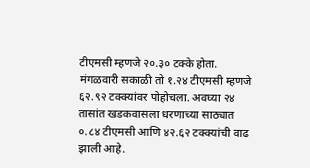टीएमसी म्हणजे २०.३० टक्के होता. मंगळवारी सकाळी तो १.२४ टीएमसी म्हणजे ६२.९२ टक्क्यांवर पोहोचला. अवघ्या २४ तासांत खडकवासला धरणाच्या साठ्यात ०.८४ टीएमसी आणि ४२.६२ टक्क्यांची वाढ झाली आहे.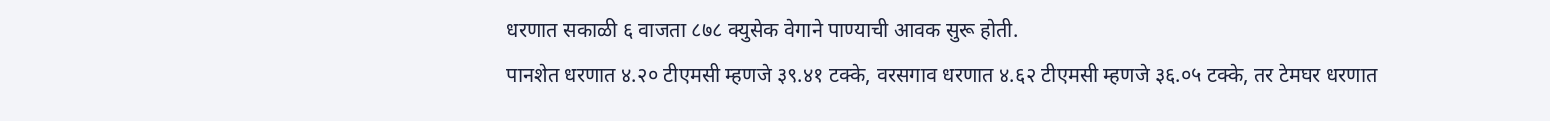धरणात सकाळी ६ वाजता ८७८ क्युसेक वेगाने पाण्याची आवक सुरू होती.
पानशेत धरणात ४.२० टीएमसी म्हणजे ३९.४१ टक्के, वरसगाव धरणात ४.६२ टीएमसी म्हणजे ३६.०५ टक्के, तर टेमघर धरणात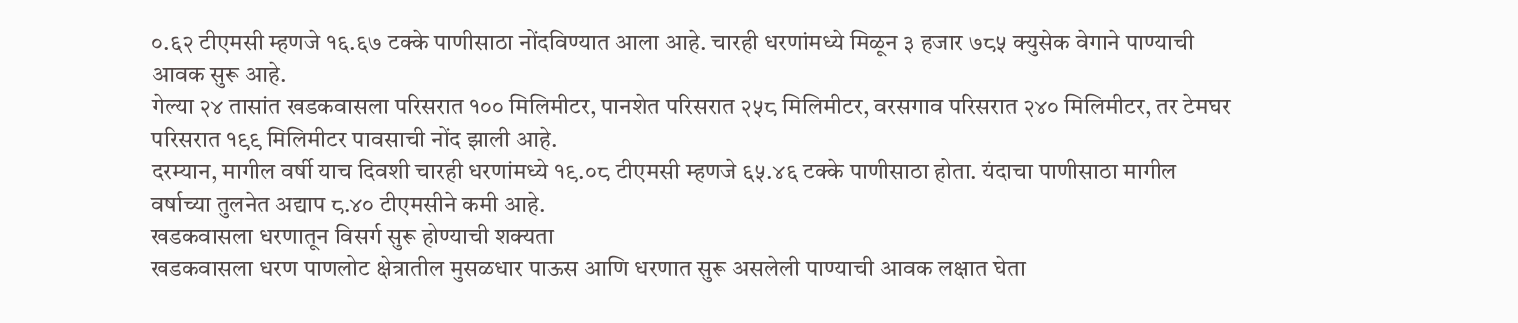०.६२ टीएमसी म्हणजे १६.६७ टक्के पाणीसाठा नोंदविण्यात आला आहे. चारही धरणांमध्ये मिळून ३ हजार ७८५ क्युसेक वेगाने पाण्याची आवक सुरू आहे.
गेल्या २४ तासांत खडकवासला परिसरात १०० मिलिमीटर, पानशेत परिसरात २५८ मिलिमीटर, वरसगाव परिसरात २४० मिलिमीटर, तर टेमघर परिसरात १९९ मिलिमीटर पावसाची नोंद झाली आहे.
दरम्यान, मागील वर्षी याच दिवशी चारही धरणांमध्ये १९.०८ टीएमसी म्हणजे ६५.४६ टक्के पाणीसाठा होता. यंदाचा पाणीसाठा मागील वर्षाच्या तुलनेत अद्याप ८.४० टीएमसीने कमी आहे.
खडकवासला धरणातून विसर्ग सुरू होण्याची शक्यता
खडकवासला धरण पाणलोट क्षेत्रातील मुसळधार पाऊस आणि धरणात सुरू असलेली पाण्याची आवक लक्षात घेता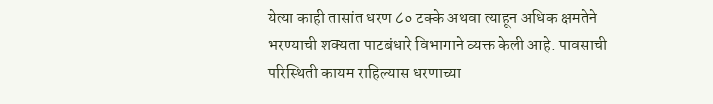येत्या काही तासांत धरण ८० टक्के अथवा त्याहून अधिक क्षमतेने भरण्याची शक्यता पाटबंधारे विभागाने व्यक्त केली आहे. पावसाची परिस्थिती कायम राहिल्यास धरणाच्या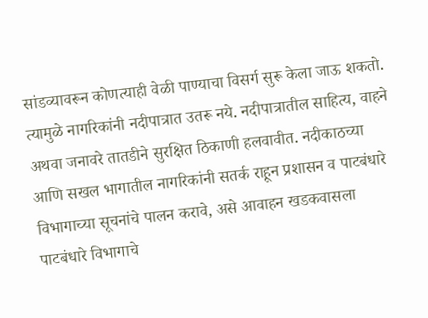सांडव्यावरून कोणत्याही वेळी पाण्याचा विसर्ग सुरू केला जाऊ शकतो.
त्यामुळे नागरिकांनी नदीपात्रात उतरू नये. नदीपात्रातील साहित्य, वाहने अथवा जनावरे तातडीने सुरक्षित ठिकाणी हलवावीत. नदीकाठच्या आणि सखल भागातील नागरिकांनी सतर्क राहून प्रशासन व पाटबंधारे विभागाच्या सूचनांचे पालन करावे, असे आवाहन खडकवासला पाटबंधारे विभागाचे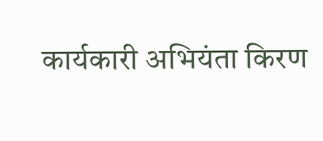कार्यकारी अभियंता किरण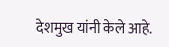देशमुख यांनी केले आहे.